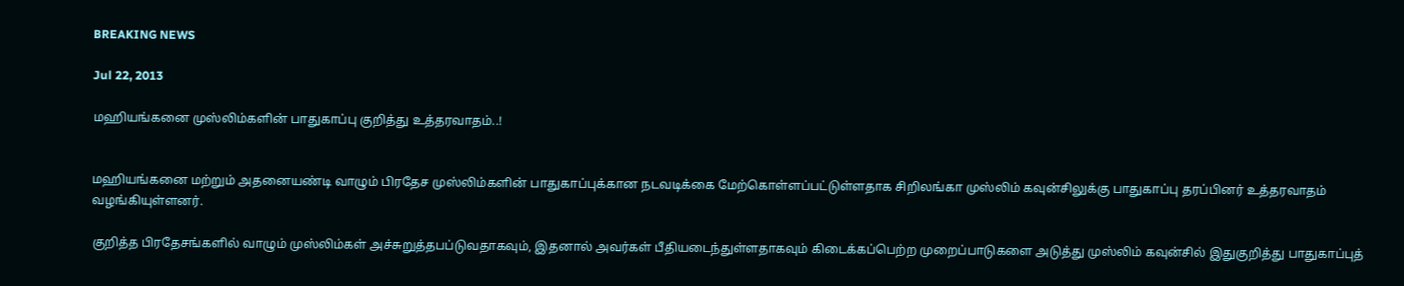BREAKING NEWS

Jul 22, 2013

மஹியங்கனை முஸ்லிம்களின் பாதுகாப்பு குறித்து உத்தரவாதம்..!


மஹியங்கனை மற்றும் அதனையண்டி வாழும் பிரதேச முஸ்லிம்களின் பாதுகாப்புக்கான நடவடிக்கை மேற்கொள்ளப்பட்டுள்ளதாக சிறிலங்கா முஸ்லிம் கவுன்சிலுக்கு பாதுகாப்பு தரப்பினர் உத்தரவாதம் வழங்கியுள்ளனர்.

குறித்த பிரதேசங்களில் வாழும் முஸ்லிம்கள் அச்சுறுத்தபப்டுவதாகவும், இதனால் அவர்கள் பீதியடைந்துள்ளதாகவும் கிடைக்கப்பெற்ற முறைப்பாடுகளை அடுத்து முஸ்லிம் கவுன்சில் இதுகுறித்து பாதுகாப்புத்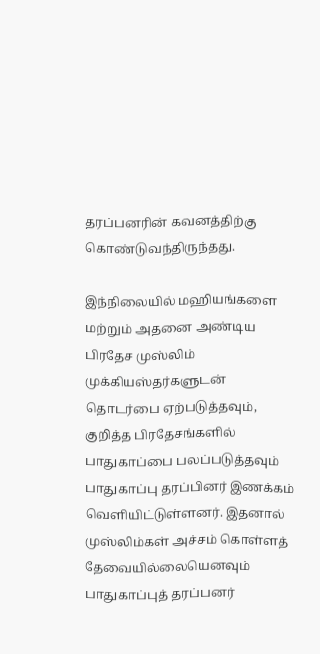தரப்பனரின் கவனத்திற்கு கொண்டுவந்திருந்தது.

இந்நிலையில் மஹியங்களை மற்றும் அதனை அண்டிய பிரதேச முஸ்லிம் முக்கியஸ்தர்களுடன் தொடர்பை ஏற்படுத்தவும், குறித்த பிரதேசங்களில் பாதுகாப்பை பலப்படுத்தவும் பாதுகாப்பு தரப்பினர் இணக்கம் வெளியிட்டுள்ளனர். இதனால் முஸ்லிம்கள் அச்சம் கொள்ளத் தேவையில்லையெனவும் பாதுகாப்புத் தரப்பனர்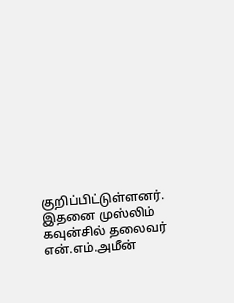குறிப்பிட்டுள்ளனர். இதனை முஸ்லிம் கவுன்சில் தலைவர் என்.எம்.அமீன்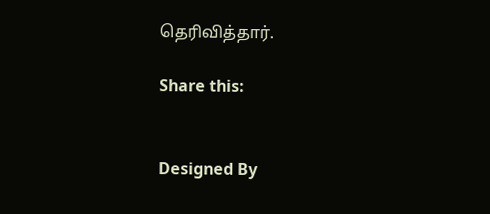தெரிவித்தார்.

Share this:


Designed By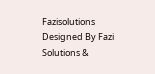Fazisolutions
Designed By Fazi Solutions &